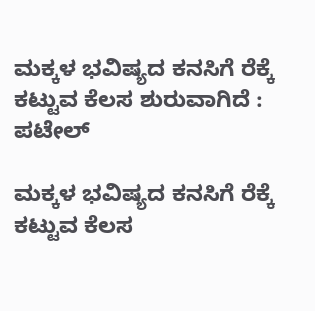ಮಕ್ಕಳ ಭವಿಷ್ಯದ ಕನಸಿಗೆ ರೆಕ್ಕೆ ಕಟ್ಟುವ ಕೆಲಸ ಶುರುವಾಗಿದೆ : ಪಟೇಲ್

ಮಕ್ಕಳ ಭವಿಷ್ಯದ ಕನಸಿಗೆ ರೆಕ್ಕೆ ಕಟ್ಟುವ ಕೆಲಸ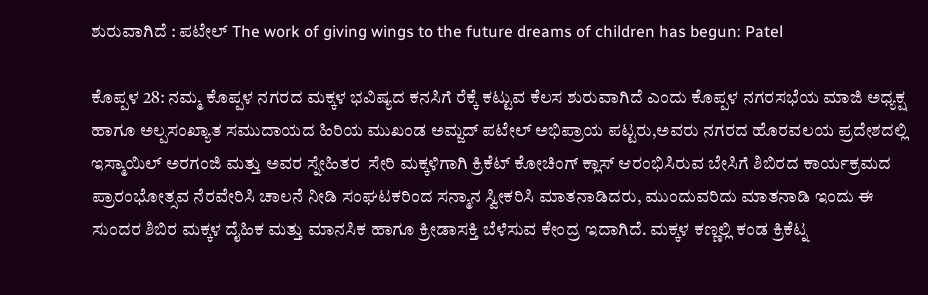ಶುರುವಾಗಿದೆ : ಪಟೇಲ್ The work of giving wings to the future dreams of children has begun: Patel

ಕೊಪ್ಪಳ 28: ನಮ್ಮ ಕೊಪ್ಪಳ ನಗರದ ಮಕ್ಕಳ ಭವಿಷ್ಯದ ಕನಸಿಗೆ ರೆಕ್ಕೆ ಕಟ್ಟುವ ಕೆಲಸ ಶುರುವಾಗಿದೆ ಎಂದು ಕೊಪ್ಪಳ ನಗರಸಭೆಯ ಮಾಜಿ ಅಧ್ಯಕ್ಷ ಹಾಗೂ ಅಲ್ಪಸಂಖ್ಯಾತ ಸಮುದಾಯದ ಹಿರಿಯ ಮುಖಂಡ ಅಮ್ಜದ್ ಪಟೇಲ್ ಅಭಿಪ್ರಾಯ ಪಟ್ಟರು,ಅವರು ನಗರದ ಹೊರವಲಯ ಪ್ರದೇಶದಲ್ಲಿ ಇಸ್ಮಾಯಿಲ್ ಅರಗಂಜಿ ಮತ್ತು ಅವರ ಸ್ನೇಹಿತರ  ಸೇರಿ ಮಕ್ಕಳಿಗಾಗಿ ಕ್ರಿಕೆಟ್ ಕೋಚಿಂಗ್ ಕ್ಲಾಸ್ ಆರಂಭಿಸಿರುವ ಬೇಸಿಗೆ ಶಿಬಿರದ ಕಾರ್ಯಕ್ರಮದ ಪ್ರಾರಂಭೋತ್ಸವ ನೆರವೇರಿಸಿ ಚಾಲನೆ ನೀಡಿ ಸಂಘಟಕರಿಂದ ಸನ್ಮಾನ ಸ್ವೀಕರಿಸಿ ಮಾತನಾಡಿದರು, ಮುಂದುವರಿದು ಮಾತನಾಡಿ ಇಂದು ಈ ಸುಂದರ ಶಿಬಿರ ಮಕ್ಕಳ ದೈಹಿಕ ಮತ್ತು ಮಾನಸಿಕ ಹಾಗೂ ಕ್ರೀಡಾಸಕ್ತಿ ಬೆಳೆಸುವ ಕೇಂದ್ರ ಇದಾಗಿದೆ. ಮಕ್ಕಳ ಕಣ್ಣಲ್ಲಿ ಕಂಡ ಕ್ರಿಕೆಟ್ನ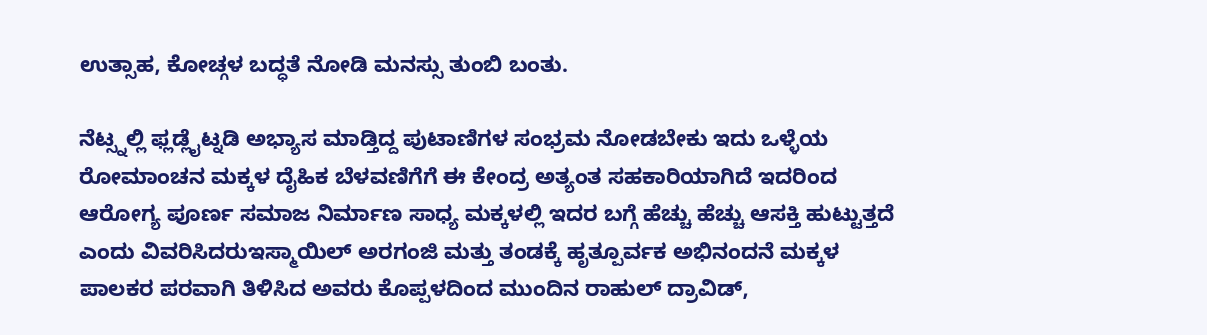ಉತ್ಸಾಹ, ಕೋಚ್ಗಳ ಬದ್ಧತೆ ನೋಡಿ ಮನಸ್ಸು ತುಂಬಿ ಬಂತು.

ನೆಟ್ಸ್ನಲ್ಲಿ ಫ್ಲಡ್ಲೈಟ್ನಡಿ ಅಭ್ಯಾಸ ಮಾಡ್ತಿದ್ದ ಪುಟಾಣಿಗಳ ಸಂಭ್ರಮ ನೋಡಬೇಕು ಇದು ಒಳ್ಳೆಯ ರೋಮಾಂಚನ ಮಕ್ಕಳ ದೈಹಿಕ ಬೆಳವಣಿಗೆಗೆ ಈ ಕೇಂದ್ರ ಅತ್ಯಂತ ಸಹಕಾರಿಯಾಗಿದೆ ಇದರಿಂದ ಆರೋಗ್ಯ ಪೂರ್ಣ ಸಮಾಜ ನಿರ್ಮಾಣ ಸಾಧ್ಯ ಮಕ್ಕಳಲ್ಲಿ ಇದರ ಬಗ್ಗೆ ಹೆಚ್ಚು ಹೆಚ್ಚು ಆಸಕ್ತಿ ಹುಟ್ಟುತ್ತದೆ ಎಂದು ವಿವರಿಸಿದರುಇಸ್ಮಾಯಿಲ್ ಅರಗಂಜಿ ಮತ್ತು ತಂಡಕ್ಕೆ ಹೃತ್ಪೂರ್ವಕ ಅಭಿನಂದನೆ ಮಕ್ಕಳ ಪಾಲಕರ ಪರವಾಗಿ ತಿಳಿಸಿದ ಅವರು ಕೊಪ್ಪಳದಿಂದ ಮುಂದಿನ ರಾಹುಲ್ ದ್ರಾವಿಡ್,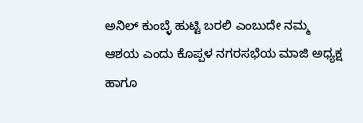ಅನಿಲ್ ಕುಂಬ್ಳೆ ಹುಟ್ಟಿ ಬರಲಿ ಎಂಬುದೇ ನಮ್ಮ ಆಶಯ ಎಂದು ಕೊಪ್ಪಳ ನಗರಸಭೆಯ ಮಾಜಿ ಅಧ್ಯಕ್ಷ ಹಾಗೂ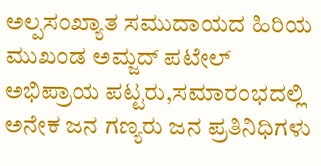ಅಲ್ಪಸಂಖ್ಯಾತ ಸಮುದಾಯದ ಹಿರಿಯ ಮುಖಂಡ ಅಮ್ಜದ್ ಪಟೇಲ್ ಅಭಿಪ್ರಾಯ ಪಟ್ಟರು,ಸಮಾರಂಭದಲ್ಲಿ ಅನೇಕ ಜನ ಗಣ್ಯರು ಜನ ಪ್ರತಿನಿಧಿಗಳು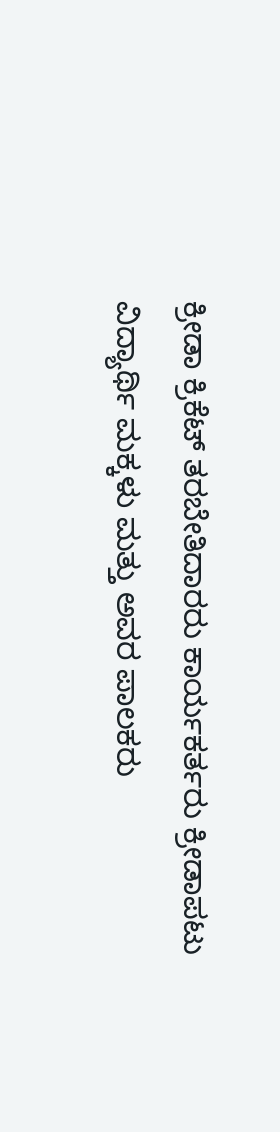ಕ್ರೀಡಾ ಕ್ರಿಕೆಟ್ ತರಬೇತಿದಾರರು ಕಾರ್ಯಕರ್ತರು ಕ್ರೀಡಾಪಟು ವಿದ್ಯಾರ್ಥಿ ಮಕ್ಕಳು ಮತ್ತು ಅವರ ಪಾಲಕರು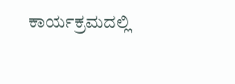ಕಾರ್ಯಕ್ರಮದಲ್ಲಿ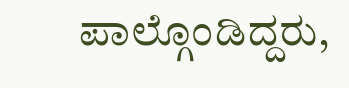ಪಾಲ್ಗೊಂಡಿದ್ದರು,